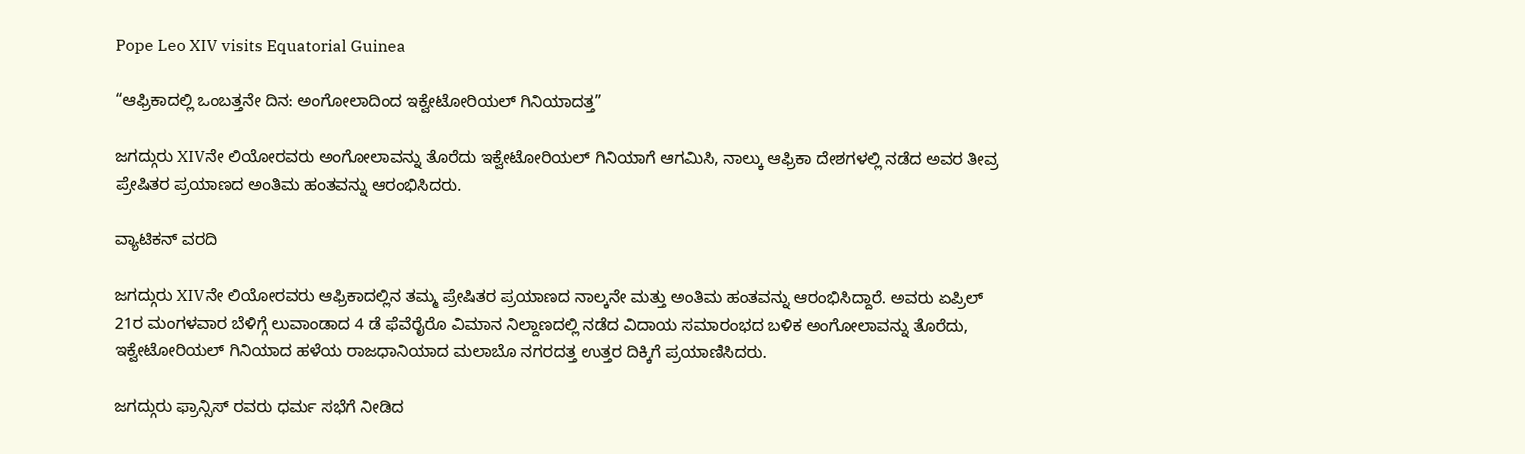Pope Leo XIV visits Equatorial Guinea

“ಆಫ್ರಿಕಾದಲ್ಲಿ ಒಂಬತ್ತನೇ ದಿನ: ಅಂಗೋಲಾದಿಂದ ಇಕ್ವೇಟೋರಿಯಲ್ ಗಿನಿಯಾದತ್ತ”

ಜಗದ್ಗುರು XIVನೇ ಲಿಯೋರವರು ಅಂಗೋಲಾವನ್ನು ತೊರೆದು ಇಕ್ವೇಟೋರಿಯಲ್ ಗಿನಿಯಾಗೆ ಆಗಮಿಸಿ, ನಾಲ್ಕು ಆಫ್ರಿಕಾ ದೇಶಗಳಲ್ಲಿ ನಡೆದ ಅವರ ತೀವ್ರ ಪ್ರೇಷಿತರ ಪ್ರಯಾಣದ ಅಂತಿಮ ಹಂತವನ್ನು ಆರಂಭಿಸಿದರು.

ವ್ಯಾಟಿಕನ್ ವರದಿ

ಜಗದ್ಗುರು XIVನೇ ಲಿಯೋರವರು ಆಫ್ರಿಕಾದಲ್ಲಿನ ತಮ್ಮ ಪ್ರೇಷಿತರ ಪ್ರಯಾಣದ ನಾಲ್ಕನೇ ಮತ್ತು ಅಂತಿಮ ಹಂತವನ್ನು ಆರಂಭಿಸಿದ್ದಾರೆ. ಅವರು ಏಪ್ರಿಲ್ 21ರ ಮಂಗಳವಾರ ಬೆಳಿಗ್ಗೆ ಲುವಾಂಡಾದ 4 ಡೆ ಫೆವೆರೈರೊ ವಿಮಾನ ನಿಲ್ದಾಣದಲ್ಲಿ ನಡೆದ ವಿದಾಯ ಸಮಾರಂಭದ ಬಳಿಕ ಅಂಗೋಲಾವನ್ನು ತೊರೆದು, ಇಕ್ವೇಟೋರಿಯಲ್ ಗಿನಿಯಾದ ಹಳೆಯ ರಾಜಧಾನಿಯಾದ ಮಲಾಬೊ ನಗರದತ್ತ ಉತ್ತರ ದಿಕ್ಕಿಗೆ ಪ್ರಯಾಣಿಸಿದರು.

ಜಗದ್ಗುರು ಫ್ರಾನ್ಸಿಸ್ ರವರು ಧರ್ಮ ಸಭೆಗೆ ನೀಡಿದ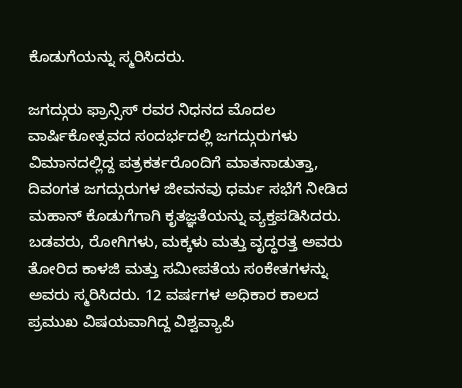ಕೊಡುಗೆಯನ್ನು ಸ್ಮರಿಸಿದರು.

ಜಗದ್ಗುರು ಫ್ರಾನ್ಸಿಸ್ ರವರ ನಿಧನದ ಮೊದಲ ವಾರ್ಷಿಕೋತ್ಸವದ ಸಂದರ್ಭದಲ್ಲಿ ಜಗದ್ಗುರುಗಳು ವಿಮಾನದಲ್ಲಿದ್ದ ಪತ್ರಕರ್ತರೊಂದಿಗೆ ಮಾತನಾಡುತ್ತಾ, ದಿವಂಗತ ಜಗದ್ಗುರುಗಳ ಜೀವನವು ಧರ್ಮ ಸಭೆಗೆ ನೀಡಿದ ಮಹಾನ್ ಕೊಡುಗೆಗಾಗಿ ಕೃತಜ್ಞತೆಯನ್ನು ವ್ಯಕ್ತಪಡಿಸಿದರು. ಬಡವರು, ರೋಗಿಗಳು, ಮಕ್ಕಳು ಮತ್ತು ವೃದ್ಧರತ್ತ ಅವರು ತೋರಿದ ಕಾಳಜಿ ಮತ್ತು ಸಮೀಪತೆಯ ಸಂಕೇತಗಳನ್ನು ಅವರು ಸ್ಮರಿಸಿದರು. 12 ವರ್ಷಗಳ ಅಧಿಕಾರ ಕಾಲದ ಪ್ರಮುಖ ವಿಷಯವಾಗಿದ್ದ ವಿಶ್ವವ್ಯಾಪಿ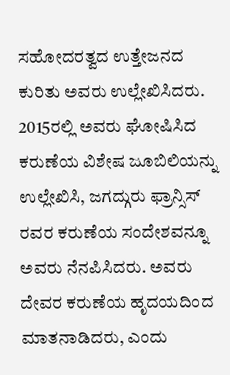ಸಹೋದರತ್ವದ ಉತ್ತೇಜನದ ಕುರಿತು ಅವರು ಉಲ್ಲೇಖಿಸಿದರು. 2015ರಲ್ಲಿ ಅವರು ಘೋಷಿಸಿದ ಕರುಣೆಯ ವಿಶೇಷ ಜೂಬಿಲಿಯನ್ನು ಉಲ್ಲೇಖಿಸಿ, ಜಗದ್ಗುರು ಫ್ರಾನ್ಸಿಸ್ ರವರ ಕರುಣೆಯ ಸಂದೇಶವನ್ನೂ ಅವರು ನೆನಪಿಸಿದರು. ಅವರು ದೇವರ ಕರುಣೆಯ ಹೃದಯದಿಂದ ಮಾತನಾಡಿದರು, ಎಂದು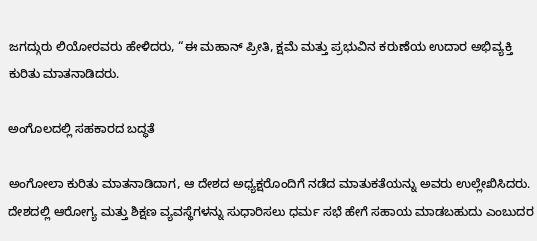ಜಗದ್ಗುರು ಲಿಯೋರವರು ಹೇಳಿದರು, “ಈ ಮಹಾನ್ ಪ್ರೀತಿ, ಕ್ಷಮೆ ಮತ್ತು ಪ್ರಭುವಿನ ಕರುಣೆಯ ಉದಾರ ಅಭಿವ್ಯಕ್ತಿ ಕುರಿತು ಮಾತನಾಡಿದರು.

ಅಂಗೊಲದಲ್ಲಿ ಸಹಕಾರದ ಬದ್ಧತೆ

ಅಂಗೋಲಾ ಕುರಿತು ಮಾತನಾಡಿದಾಗ, ಆ ದೇಶದ ಅಧ್ಯಕ್ಷರೊಂದಿಗೆ ನಡೆದ ಮಾತುಕತೆಯನ್ನು ಅವರು ಉಲ್ಲೇಖಿಸಿದರು. ದೇಶದಲ್ಲಿ ಆರೋಗ್ಯ ಮತ್ತು ಶಿಕ್ಷಣ ವ್ಯವಸ್ಥೆಗಳನ್ನು ಸುಧಾರಿಸಲು ಧರ್ಮ ಸಭೆ ಹೇಗೆ ಸಹಾಯ ಮಾಡಬಹುದು ಎಂಬುದರ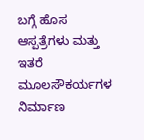ಬಗ್ಗೆ ಹೊಸ ಆಸ್ಪತ್ರೆಗಳು ಮತ್ತು ಇತರೆ ಮೂಲಸೌಕರ್ಯಗಳ ನಿರ್ಮಾಣ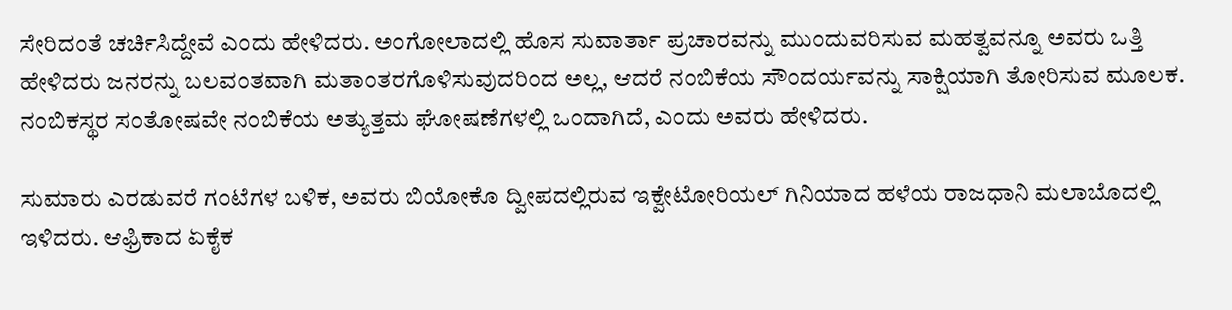ಸೇರಿದಂತೆ ಚರ್ಚಿಸಿದ್ದೇವೆ ಎಂದು ಹೇಳಿದರು. ಅಂಗೋಲಾದಲ್ಲಿ ಹೊಸ ಸುವಾರ್ತಾ ಪ್ರಚಾರವನ್ನು ಮುಂದುವರಿಸುವ ಮಹತ್ವವನ್ನೂ ಅವರು ಒತ್ತಿ ಹೇಳಿದರು ಜನರನ್ನು ಬಲವಂತವಾಗಿ ಮತಾಂತರಗೊಳಿಸುವುದರಿಂದ ಅಲ್ಲ, ಆದರೆ ನಂಬಿಕೆಯ ಸೌಂದರ್ಯವನ್ನು ಸಾಕ್ಷಿಯಾಗಿ ತೋರಿಸುವ ಮೂಲಕ. ನಂಬಿಕಸ್ಥರ ಸಂತೋಷವೇ ನಂಬಿಕೆಯ ಅತ್ಯುತ್ತಮ ಘೋಷಣೆಗಳಲ್ಲಿ ಒಂದಾಗಿದೆ, ಎಂದು ಅವರು ಹೇಳಿದರು.

ಸುಮಾರು ಎರಡುವರೆ ಗಂಟೆಗಳ ಬಳಿಕ, ಅವರು ಬಿಯೋಕೊ ದ್ವೀಪದಲ್ಲಿರುವ ಇಕ್ವೇಟೋರಿಯಲ್ ಗಿನಿಯಾದ ಹಳೆಯ ರಾಜಧಾನಿ ಮಲಾಬೊದಲ್ಲಿ ಇಳಿದರು. ಆಫ್ರಿಕಾದ ಏಕೈಕ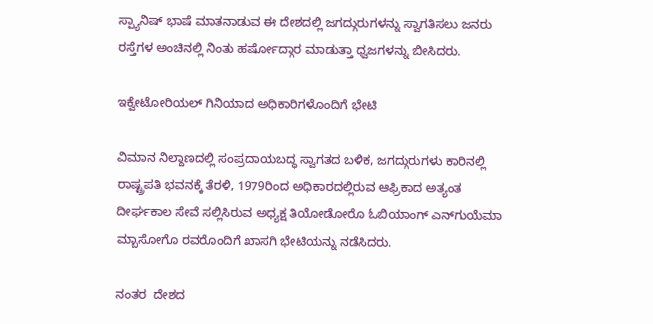ಸ್ಪ್ಯಾನಿಷ್ ಭಾಷೆ ಮಾತನಾಡುವ ಈ ದೇಶದಲ್ಲಿ ಜಗದ್ಗುರುಗಳನ್ನು ಸ್ವಾಗತಿಸಲು ಜನರು ರಸ್ತೆಗಳ ಅಂಚಿನಲ್ಲಿ ನಿಂತು ಹರ್ಷೋದ್ಗಾರ ಮಾಡುತ್ತಾ ಧ್ವಜಗಳನ್ನು ಬೀಸಿದರು.

ಇಕ್ವೇಟೋರಿಯಲ್ ಗಿನಿಯಾದ ಅಧಿಕಾರಿಗಳೊಂದಿಗೆ ಭೇಟಿ

ವಿಮಾನ ನಿಲ್ದಾಣದಲ್ಲಿ ಸಂಪ್ರದಾಯಬದ್ಧ ಸ್ವಾಗತದ ಬಳಿಕ, ಜಗದ್ಗುರುಗಳು ಕಾರಿನಲ್ಲಿ ರಾಷ್ಟ್ರಪತಿ ಭವನಕ್ಕೆ ತೆರಳಿ, 1979ರಿಂದ ಅಧಿಕಾರದಲ್ಲಿರುವ ಆಫ್ರಿಕಾದ ಅತ್ಯಂತ ದೀರ್ಘಕಾಲ ಸೇವೆ ಸಲ್ಲಿಸಿರುವ ಅಧ್ಯಕ್ಷ ತಿಯೋಡೋರೊ ಓಬಿಯಾಂಗ್ ಎನ್‌ಗುಯೆಮಾ ಮ್ಬಾಸೋಗೊ ರವರೊಂದಿಗೆ ಖಾಸಗಿ ಭೇಟಿಯನ್ನು ನಡೆಸಿದರು.

ನಂತರ  ದೇಶದ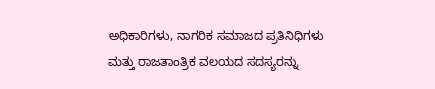ಅಧಿಕಾರಿಗಳು, ನಾಗರಿಕ ಸಮಾಜದ ಪ್ರತಿನಿಧಿಗಳು ಮತ್ತು ರಾಜತಾಂತ್ರಿಕ ವಲಯದ ಸದಸ್ಯರನ್ನು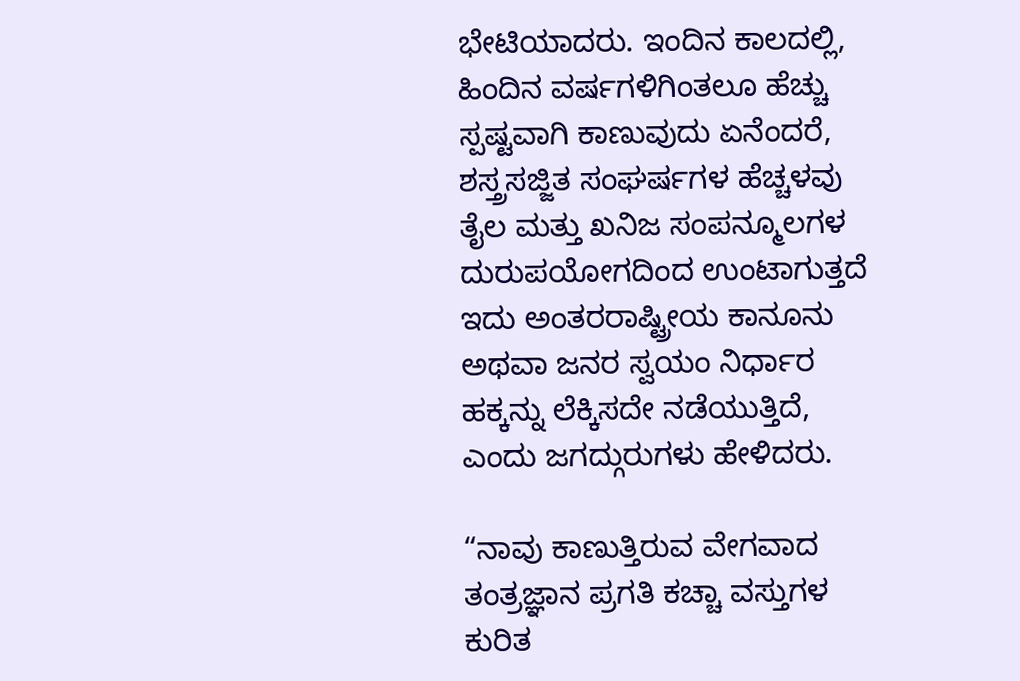ಭೇಟಿಯಾದರು. ಇಂದಿನ ಕಾಲದಲ್ಲಿ, ಹಿಂದಿನ ವರ್ಷಗಳಿಗಿಂತಲೂ ಹೆಚ್ಚು ಸ್ಪಷ್ಟವಾಗಿ ಕಾಣುವುದು ಏನೆಂದರೆ, ಶಸ್ತ್ರಸಜ್ಜಿತ ಸಂಘರ್ಷಗಳ ಹೆಚ್ಚಳವು ತೈಲ ಮತ್ತು ಖನಿಜ ಸಂಪನ್ಮೂಲಗಳ ದುರುಪಯೋಗದಿಂದ ಉಂಟಾಗುತ್ತದೆ ಇದು ಅಂತರರಾಷ್ಟ್ರೀಯ ಕಾನೂನು ಅಥವಾ ಜನರ ಸ್ವಯಂ ನಿರ್ಧಾರ ಹಕ್ಕನ್ನು ಲೆಕ್ಕಿಸದೇ ನಡೆಯುತ್ತಿದೆ, ಎಂದು ಜಗದ್ಗುರುಗಳು ಹೇಳಿದರು.

“ನಾವು ಕಾಣುತ್ತಿರುವ ವೇಗವಾದ ತಂತ್ರಜ್ಞಾನ ಪ್ರಗತಿ ಕಚ್ಚಾ ವಸ್ತುಗಳ ಕುರಿತ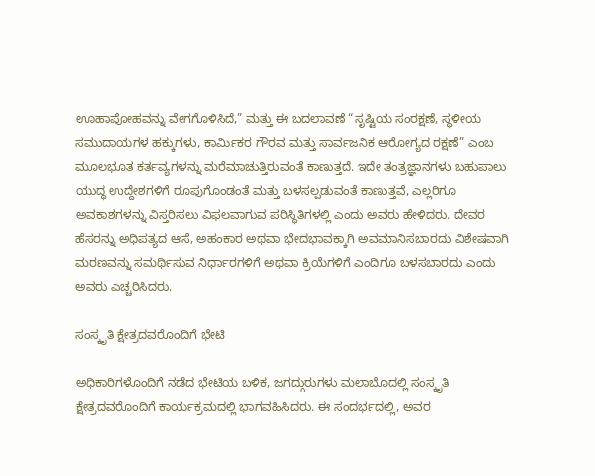ಊಹಾಪೋಹವನ್ನು ವೇಗಗೊಳಿಸಿದೆ,” ಮತ್ತು ಈ ಬದಲಾವಣೆ “ಸೃಷ್ಟಿಯ ಸಂರಕ್ಷಣೆ, ಸ್ಥಳೀಯ ಸಮುದಾಯಗಳ ಹಕ್ಕುಗಳು, ಕಾರ್ಮಿಕರ ಗೌರವ ಮತ್ತು ಸಾರ್ವಜನಿಕ ಆರೋಗ್ಯದ ರಕ್ಷಣೆ” ಎಂಬ ಮೂಲಭೂತ ಕರ್ತವ್ಯಗಳನ್ನು ಮರೆಮಾಚುತ್ತಿರುವಂತೆ ಕಾಣುತ್ತದೆ. ಇದೇ ತಂತ್ರಜ್ಞಾನಗಳು ಬಹುಪಾಲು ಯುದ್ಧ ಉದ್ದೇಶಗಳಿಗೆ ರೂಪುಗೊಂಡಂತೆ ಮತ್ತು ಬಳಸಲ್ಪಡುವಂತೆ ಕಾಣುತ್ತವೆ, ಎಲ್ಲರಿಗೂ ಅವಕಾಶಗಳನ್ನು ವಿಸ್ತರಿಸಲು ವಿಫಲವಾಗುವ ಪರಿಸ್ಥಿತಿಗಳಲ್ಲಿ ಎಂದು ಅವರು ಹೇಳಿದರು. ದೇವರ ಹೆಸರನ್ನು ಅಧಿಪತ್ಯದ ಆಸೆ, ಅಹಂಕಾರ ಅಥವಾ ಭೇದಭಾವಕ್ಕಾಗಿ ಅವಮಾನಿಸಬಾರದು ವಿಶೇಷವಾಗಿ ಮರಣವನ್ನು ಸಮರ್ಥಿಸುವ ನಿರ್ಧಾರಗಳಿಗೆ ಅಥವಾ ಕ್ರಿಯೆಗಳಿಗೆ ಎಂದಿಗೂ ಬಳಸಬಾರದು ಎಂದು ಅವರು ಎಚ್ಚರಿಸಿದರು.

ಸಂಸ್ಕೃತಿ ಕ್ಷೇತ್ರದವರೊಂದಿಗೆ ಭೇಟಿ

ಅಧಿಕಾರಿಗಳೊಂದಿಗೆ ನಡೆದ ಭೇಟಿಯ ಬಳಿಕ, ಜಗದ್ಗುರುಗಳು ಮಲಾಬೊದಲ್ಲಿ ಸಂಸ್ಕೃತಿ ಕ್ಷೇತ್ರದವರೊಂದಿಗೆ ಕಾರ್ಯಕ್ರಮದಲ್ಲಿ ಭಾಗವಹಿಸಿದರು. ಈ ಸಂದರ್ಭದಲ್ಲಿ, ಅವರ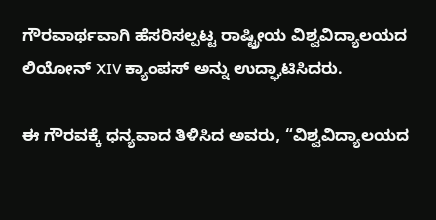ಗೌರವಾರ್ಥವಾಗಿ ಹೆಸರಿಸಲ್ಪಟ್ಟ ರಾಷ್ಟ್ರೀಯ ವಿಶ್ವವಿದ್ಯಾಲಯದ ಲಿಯೋನ್ XIV ಕ್ಯಾಂಪಸ್ ಅನ್ನು ಉದ್ಘಾಟಿಸಿದರು.

ಈ ಗೌರವಕ್ಕೆ ಧನ್ಯವಾದ ತಿಳಿಸಿದ ಅವರು, “ವಿಶ್ವವಿದ್ಯಾಲಯದ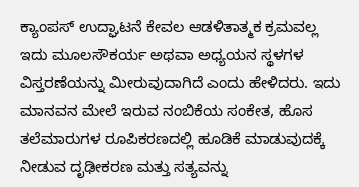ಕ್ಯಾಂಪಸ್ ಉದ್ಘಾಟನೆ ಕೇವಲ ಆಡಳಿತಾತ್ಮಕ ಕ್ರಮವಲ್ಲ ಇದು ಮೂಲಸೌಕರ್ಯ ಅಥವಾ ಅಧ್ಯಯನ ಸ್ಥಳಗಳ ವಿಸ್ತರಣೆಯನ್ನು ಮೀರುವುದಾಗಿದೆ ಎಂದು ಹೇಳಿದರು. ಇದು ಮಾನವನ ಮೇಲೆ ಇರುವ ನಂಬಿಕೆಯ ಸಂಕೇತ, ಹೊಸ ತಲೆಮಾರುಗಳ ರೂಪಿಕರಣದಲ್ಲಿ ಹೂಡಿಕೆ ಮಾಡುವುದಕ್ಕೆ ನೀಡುವ ದೃಢೀಕರಣ ಮತ್ತು ಸತ್ಯವನ್ನು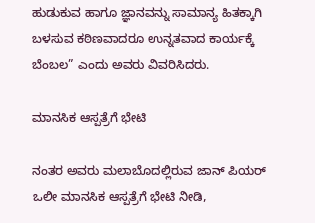ಹುಡುಕುವ ಹಾಗೂ ಜ್ಞಾನವನ್ನು ಸಾಮಾನ್ಯ ಹಿತಕ್ಕಾಗಿ ಬಳಸುವ ಕಠಿಣವಾದರೂ ಉನ್ನತವಾದ ಕಾರ್ಯಕ್ಕೆ ಬೆಂಬಲ” ಎಂದು ಅವರು ವಿವರಿಸಿದರು.

ಮಾನಸಿಕ ಆಸ್ಪತ್ರೆಗೆ ಭೇಟಿ

ನಂತರ ಅವರು ಮಲಾಬೊದಲ್ಲಿರುವ ಜಾನ್ ಪಿಯರ್ ಒಲೀ ಮಾನಸಿಕ ಆಸ್ಪತ್ರೆಗೆ ಭೇಟಿ ನೀಡಿ,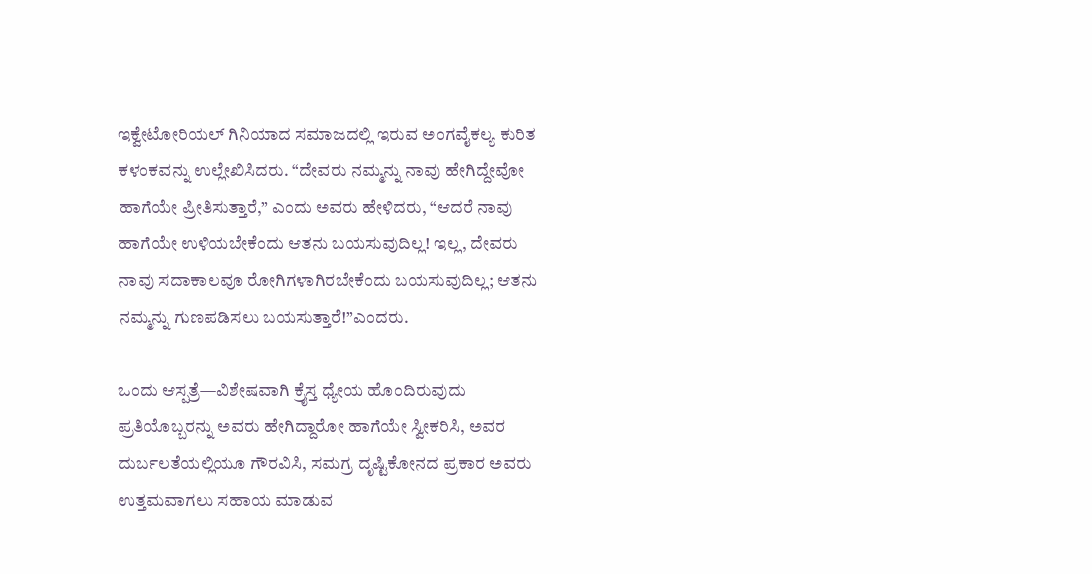ಇಕ್ವೇಟೋರಿಯಲ್ ಗಿನಿಯಾದ ಸಮಾಜದಲ್ಲಿ ಇರುವ ಅಂಗವೈಕಲ್ಯ ಕುರಿತ ಕಳಂಕವನ್ನು ಉಲ್ಲೇಖಿಸಿದರು. “ದೇವರು ನಮ್ಮನ್ನು ನಾವು ಹೇಗಿದ್ದೇವೋ ಹಾಗೆಯೇ ಪ್ರೀತಿಸುತ್ತಾರೆ,” ಎಂದು ಅವರು ಹೇಳಿದರು, “ಆದರೆ ನಾವು ಹಾಗೆಯೇ ಉಳಿಯಬೇಕೆಂದು ಆತನು ಬಯಸುವುದಿಲ್ಲ! ಇಲ್ಲ, ದೇವರು ನಾವು ಸದಾಕಾಲವೂ ರೋಗಿಗಳಾಗಿರಬೇಕೆಂದು ಬಯಸುವುದಿಲ್ಲ; ಆತನು ನಮ್ಮನ್ನು ಗುಣಪಡಿಸಲು ಬಯಸುತ್ತಾರೆ!”ಎಂದರು.

ಒಂದು ಆಸ್ಪತ್ರೆ—ವಿಶೇಷವಾಗಿ ಕ್ರೈಸ್ತ ಧ್ಯೇಯ ಹೊಂದಿರುವುದು ಪ್ರತಿಯೊಬ್ಬರನ್ನು ಅವರು ಹೇಗಿದ್ದಾರೋ ಹಾಗೆಯೇ ಸ್ವೀಕರಿಸಿ, ಅವರ ದುರ್ಬಲತೆಯಲ್ಲಿಯೂ ಗೌರವಿಸಿ, ಸಮಗ್ರ ದೃಷ್ಟಿಕೋನದ ಪ್ರಕಾರ ಅವರು ಉತ್ತಮವಾಗಲು ಸಹಾಯ ಮಾಡುವ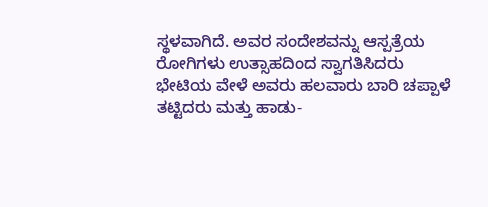ಸ್ಥಳವಾಗಿದೆ. ಅವರ ಸಂದೇಶವನ್ನು ಆಸ್ಪತ್ರೆಯ ರೋಗಿಗಳು ಉತ್ಸಾಹದಿಂದ ಸ್ವಾಗತಿಸಿದರು ಭೇಟಿಯ ವೇಳೆ ಅವರು ಹಲವಾರು ಬಾರಿ ಚಪ್ಪಾಳೆ ತಟ್ಟಿದರು ಮತ್ತು ಹಾಡು-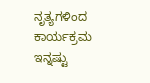ನೃತ್ಯಗಳಿಂದ ಕಾರ್ಯಕ್ರಮ ಇನ್ನಷ್ಟು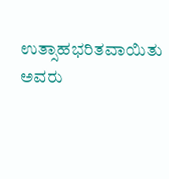ಉತ್ಸಾಹಭರಿತವಾಯಿತು ಅವರು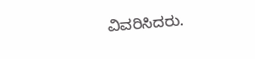ವಿವರಿಸಿದರು.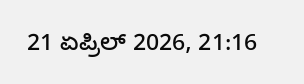21 ಏಪ್ರಿಲ್ 2026, 21:16